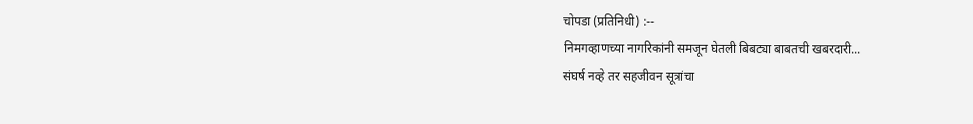चोपडा (प्रतिनिधी) :--
निमगव्हाणच्या नागरिकांनी समजून घेतली बिबट्या बाबतची खबरदारी...
संघर्ष नव्हे तर सहजीवन सूत्रांचा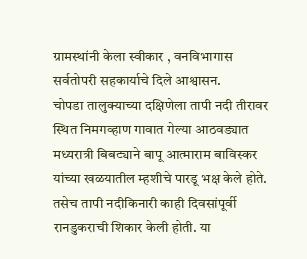ग्रामस्थांनी केला स्वीकार , वनविभागास सर्वतोपरी सहकार्याचे दिले आश्वासन.
चोपडा तालुक्याच्या दक्षिणेला तापी नदी तीरावर स्थित निमगव्हाण गावात गेल्या आठवड्यात मध्यरात्री बिबट्याने बापू आत्माराम बाविस्कर यांच्या खळयातील म्हशीचे पारडू भक्ष केले होते. तसेच तापी नदीकिनारी काही दिवसांपूर्वी रानडुकराची शिकार केली होती. या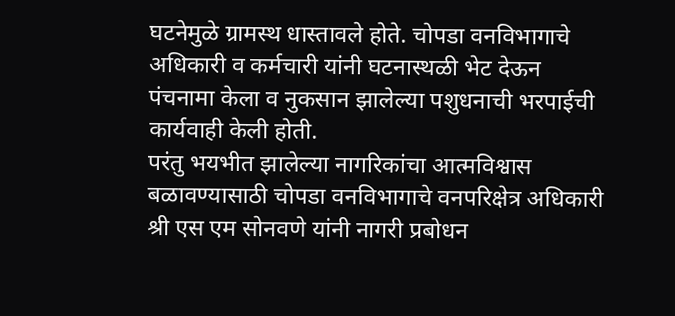घटनेमुळे ग्रामस्थ धास्तावले होते. चोपडा वनविभागाचे अधिकारी व कर्मचारी यांनी घटनास्थळी भेट देऊन पंचनामा केला व नुकसान झालेल्या पशुधनाची भरपाईची कार्यवाही केली होती.
परंतु भयभीत झालेल्या नागरिकांचा आत्मविश्वास बळावण्यासाठी चोपडा वनविभागाचे वनपरिक्षेत्र अधिकारी श्री एस एम सोनवणे यांनी नागरी प्रबोधन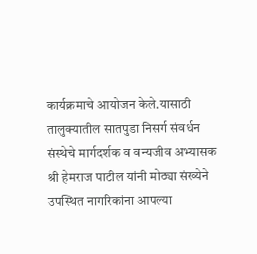कार्यक्रमाचे आयोजन केले.यासाठी तालुक्यातील सातपुडा निसर्ग संवर्धन संस्थेचे मार्गदर्शक व वन्यजीव अभ्यासक श्री हेमराज पाटील यांनी मोठ्या संख्येने उपस्थित नागरिकांना आपल्या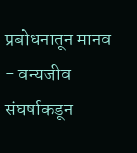प्रबोधनातून मानव - वन्यजीव संघर्षाकडून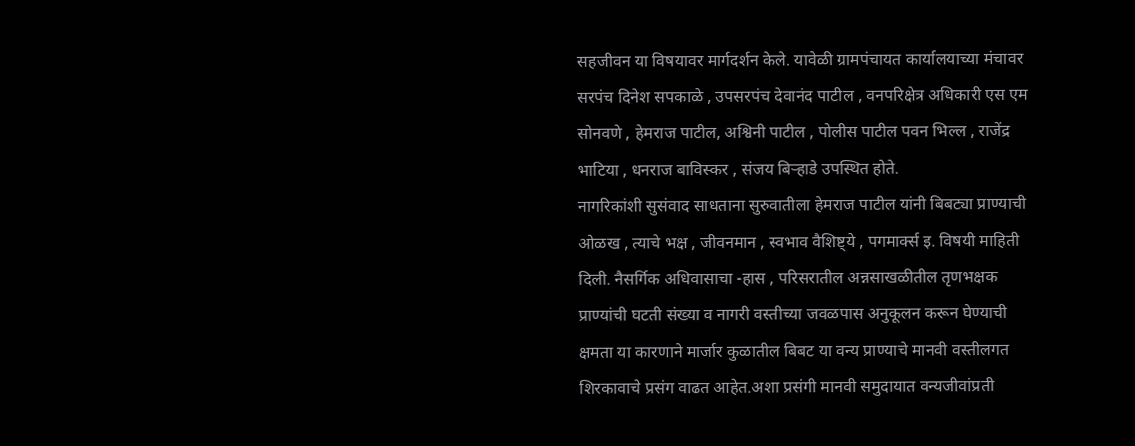सहजीवन या विषयावर मार्गदर्शन केले. यावेळी ग्रामपंचायत कार्यालयाच्या मंचावर सरपंच दिनेश सपकाळे , उपसरपंच देवानंद पाटील , वनपरिक्षेत्र अधिकारी एस एम सोनवणे , हेमराज पाटील, अश्विनी पाटील , पोलीस पाटील पवन भिल्ल , राजेंद्र भाटिया , धनराज बाविस्कर , संजय बिऱ्हाडे उपस्थित होते.
नागरिकांशी सुसंवाद साधताना सुरुवातीला हेमराज पाटील यांनी बिबट्या प्राण्याची ओळख , त्याचे भक्ष , जीवनमान , स्वभाव वैशिष्ट्ये , पगमार्क्स इ. विषयी माहिती दिली. नैसर्गिक अधिवासाचा -हास , परिसरातील अन्नसाखळीतील तृणभक्षक प्राण्यांची घटती संख्या व नागरी वस्तीच्या जवळपास अनुकूलन करून घेण्याची क्षमता या कारणाने मार्जार कुळातील बिबट या वन्य प्राण्याचे मानवी वस्तीलगत शिरकावाचे प्रसंग वाढत आहेत.अशा प्रसंगी मानवी समुदायात वन्यजीवांप्रती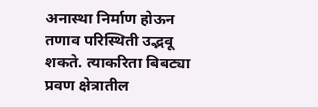अनास्था निर्माण होऊन तणाव परिस्थिती उद्भवू शकते. त्याकरिता बिबट्या प्रवण क्षेत्रातील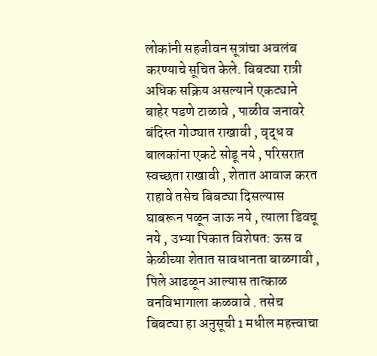लोकांनी सहजीवन सूत्रांचा अवलंब करण्याचे सूचित केले. बिबट्या रात्री अधिक सक्रिय असल्याने एकट्याने बाहेर पडणे टाळावे , पाळीव जनावरे बंदिस्त गोठ्यात राखावी , वृद्ध व बालकांना एकटे सोडू नये , परिसरात स्वच्छता राखावी , शेतात आवाज करत राहावे तसेच बिबट्या दिसल्यास घाबरून पळून जाऊ नये , त्याला डिवचू नये , उभ्या पिकात विशेषत: ऊस व केळीच्या शेतात सावधानता बाळगावी , पिले आढळून आल्यास तात्काळ वनविभागाला कळवावे . तसेच बिबट्या हा अनुसूची 1 मधील महत्त्वाचा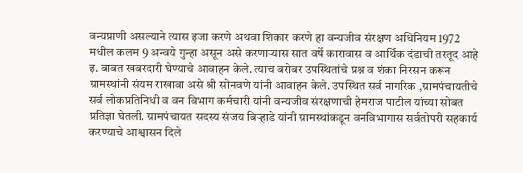वन्यप्राणी असल्याने त्यास इजा करणे अथवा शिकार करणे हा वन्यजीव संरक्षण अधिनियम 1972 मधील कलम 9 अन्वये गुन्हा असून असे करणाऱ्यास सात वर्षे कारावास व आर्थिक दंडाची तरतूद आहे इ. बाबत खबरदारी घेण्याचे आवाहन केले. त्याच बरोबर उपस्थितांचे प्रश्न व शंका निरसन करून ग्रामस्थांनी संयम राखावा असे श्री सोनवणे यांनी आवाहन केले. उपस्थित सर्व नागरिक ,ग्रामपंचायतीचे सर्व लोकप्रतिनिधी व वन विभाग कर्मचारी यांनी वन्यजीव संरक्षणाची हेमराज पाटील यांच्या सोबत प्रतिज्ञा घेतली. ग्रामपंचायत सदस्य संजय बिऱ्हाडे यांनी ग्रामस्थांकडून वनविभागास सर्वतोपरी सहकार्य करण्याचे आश्वासन दिले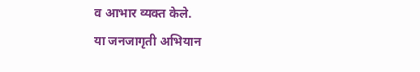व आभार व्यक्त केले.
या जनजागृती अभियान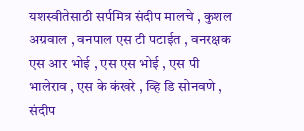यशस्वीतेसाठी सर्पमित्र संदीप मालचे , कुशल अग्रवाल , वनपाल एस टी पटाईत , वनरक्षक एस आर भोई , एस एस भोई , एस पी भालेराव , एस के कंखरे , व्हि डि सोनवणे , संदीप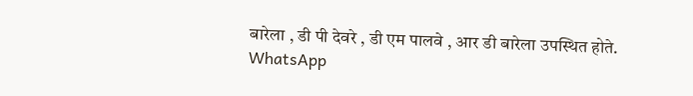बारेला , डी पी देवरे , डी एम पालवे , आर डी बारेला उपस्थित होते.
WhatsApp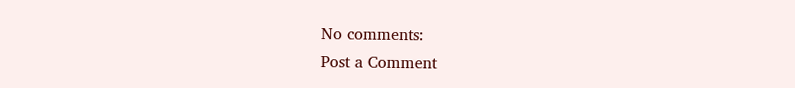No comments:
Post a Comment